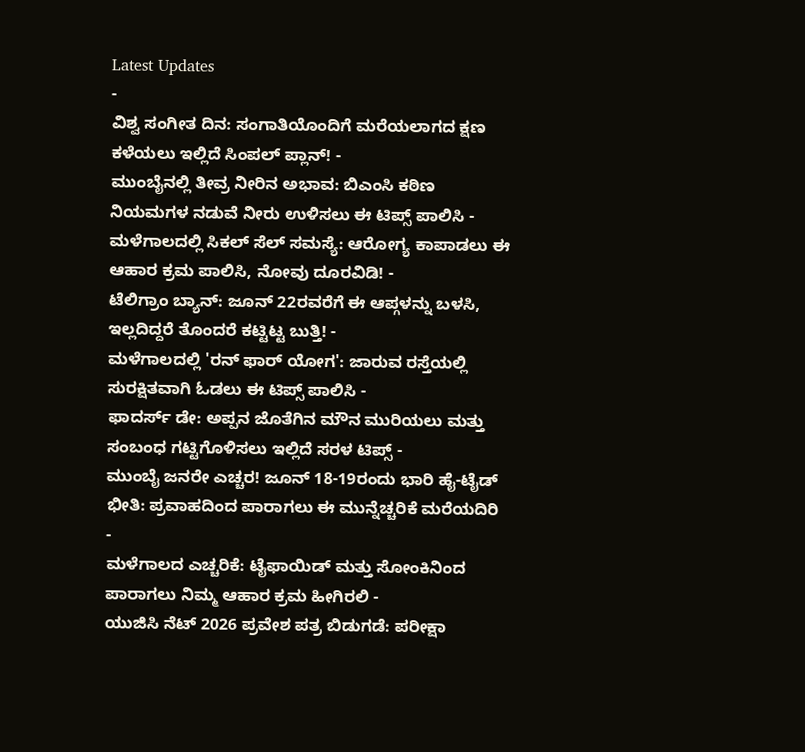Latest Updates
-
ವಿಶ್ವ ಸಂಗೀತ ದಿನ: ಸಂಗಾತಿಯೊಂದಿಗೆ ಮರೆಯಲಾಗದ ಕ್ಷಣ ಕಳೆಯಲು ಇಲ್ಲಿದೆ ಸಿಂಪಲ್ ಪ್ಲಾನ್! -
ಮುಂಬೈನಲ್ಲಿ ತೀವ್ರ ನೀರಿನ ಅಭಾವ: ಬಿಎಂಸಿ ಕಠಿಣ ನಿಯಮಗಳ ನಡುವೆ ನೀರು ಉಳಿಸಲು ಈ ಟಿಪ್ಸ್ ಪಾಲಿಸಿ -
ಮಳೆಗಾಲದಲ್ಲಿ ಸಿಕಲ್ ಸೆಲ್ ಸಮಸ್ಯೆ: ಆರೋಗ್ಯ ಕಾಪಾಡಲು ಈ ಆಹಾರ ಕ್ರಮ ಪಾಲಿಸಿ, ನೋವು ದೂರವಿಡಿ! -
ಟೆಲಿಗ್ರಾಂ ಬ್ಯಾನ್: ಜೂನ್ 22ರವರೆಗೆ ಈ ಆಪ್ಗಳನ್ನು ಬಳಸಿ, ಇಲ್ಲದಿದ್ದರೆ ತೊಂದರೆ ಕಟ್ಟಿಟ್ಟ ಬುತ್ತಿ! -
ಮಳೆಗಾಲದಲ್ಲಿ 'ರನ್ ಫಾರ್ ಯೋಗ': ಜಾರುವ ರಸ್ತೆಯಲ್ಲಿ ಸುರಕ್ಷಿತವಾಗಿ ಓಡಲು ಈ ಟಿಪ್ಸ್ ಪಾಲಿಸಿ -
ಫಾದರ್ಸ್ ಡೇ: ಅಪ್ಪನ ಜೊತೆಗಿನ ಮೌನ ಮುರಿಯಲು ಮತ್ತು ಸಂಬಂಧ ಗಟ್ಟಿಗೊಳಿಸಲು ಇಲ್ಲಿದೆ ಸರಳ ಟಿಪ್ಸ್ -
ಮುಂಬೈ ಜನರೇ ಎಚ್ಚರ! ಜೂನ್ 18-19ರಂದು ಭಾರಿ ಹೈ-ಟೈಡ್ ಭೀತಿ: ಪ್ರವಾಹದಿಂದ ಪಾರಾಗಲು ಈ ಮುನ್ನೆಚ್ಚರಿಕೆ ಮರೆಯದಿರಿ -
ಮಳೆಗಾಲದ ಎಚ್ಚರಿಕೆ: ಟೈಫಾಯಿಡ್ ಮತ್ತು ಸೋಂಕಿನಿಂದ ಪಾರಾಗಲು ನಿಮ್ಮ ಆಹಾರ ಕ್ರಮ ಹೀಗಿರಲಿ -
ಯುಜಿಸಿ ನೆಟ್ 2026 ಪ್ರವೇಶ ಪತ್ರ ಬಿಡುಗಡೆ: ಪರೀಕ್ಷಾ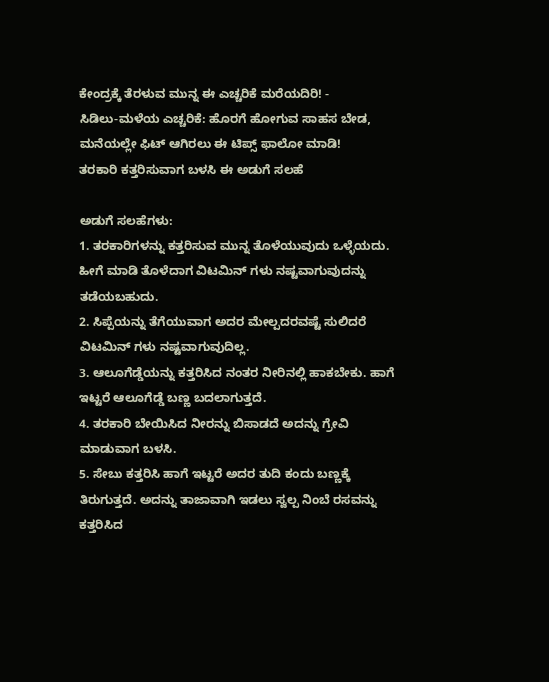ಕೇಂದ್ರಕ್ಕೆ ತೆರಳುವ ಮುನ್ನ ಈ ಎಚ್ಚರಿಕೆ ಮರೆಯದಿರಿ! -
ಸಿಡಿಲು-ಮಳೆಯ ಎಚ್ಚರಿಕೆ: ಹೊರಗೆ ಹೋಗುವ ಸಾಹಸ ಬೇಡ, ಮನೆಯಲ್ಲೇ ಫಿಟ್ ಆಗಿರಲು ಈ ಟಿಪ್ಸ್ ಫಾಲೋ ಮಾಡಿ!
ತರಕಾರಿ ಕತ್ತರಿಸುವಾಗ ಬಳಸಿ ಈ ಅಡುಗೆ ಸಲಹೆ

ಅಡುಗೆ ಸಲಹೆಗಳು:
1. ತರಕಾರಿಗಳನ್ನು ಕತ್ತರಿಸುವ ಮುನ್ನ ತೊಳೆಯುವುದು ಒಳ್ಳೆಯದು. ಹೀಗೆ ಮಾಡಿ ತೊಳೆದಾಗ ವಿಟಮಿನ್ ಗಳು ನಷ್ಟವಾಗುವುದನ್ನು ತಡೆಯಬಹುದು.
2. ಸಿಪ್ಪೆಯನ್ನು ತೆಗೆಯುವಾಗ ಅದರ ಮೇಲ್ಪದರವಷ್ಟೆ ಸುಲಿದರೆ ವಿಟಮಿನ್ ಗಳು ನಷ್ಟವಾಗುವುದಿಲ್ಲ.
3. ಆಲೂಗೆಡ್ಡೆಯನ್ನು ಕತ್ತರಿಸಿದ ನಂತರ ನೀರಿನಲ್ಲಿ ಹಾಕಬೇಕು. ಹಾಗೆ ಇಟ್ಟರೆ ಆಲೂಗೆಡ್ಡೆ ಬಣ್ಣ ಬದಲಾಗುತ್ತದೆ.
4. ತರಕಾರಿ ಬೇಯಿಸಿದ ನೀರನ್ನು ಬಿಸಾಡದೆ ಅದನ್ನು ಗ್ರೇವಿ ಮಾಡುವಾಗ ಬಳಸಿ.
5. ಸೇಬು ಕತ್ತರಿಸಿ ಹಾಗೆ ಇಟ್ಟರೆ ಅದರ ತುದಿ ಕಂದು ಬಣ್ಣಕ್ಕೆ ತಿರುಗುತ್ತದೆ. ಅದನ್ನು ತಾಜಾವಾಗಿ ಇಡಲು ಸ್ವಲ್ಪ ನಿಂಬೆ ರಸವನ್ನು ಕತ್ತರಿಸಿದ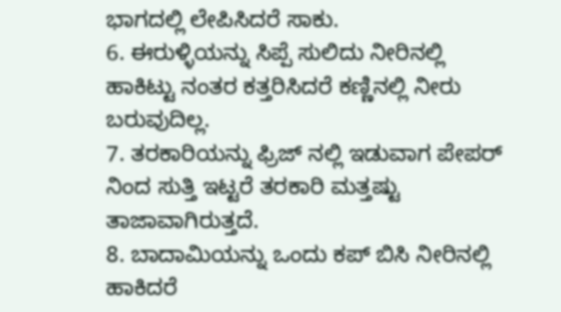ಭಾಗದಲ್ಲಿ ಲೇಪಿಸಿದರೆ ಸಾಕು.
6. ಈರುಳ್ಳಿಯನ್ನು ಸಿಪ್ಪೆ ಸುಲಿದು ನೀರಿನಲ್ಲಿ ಹಾಕಿಟ್ಟು ನಂತರ ಕತ್ತರಿಸಿದರೆ ಕಣ್ಣಿನಲ್ಲಿ ನೀರು ಬರುವುದಿಲ್ಲ.
7. ತರಕಾರಿಯನ್ನು ಫ್ರಿಜ್ ನಲ್ಲಿ ಇಡುವಾಗ ಪೇಪರ್ ನಿಂದ ಸುತ್ತಿ ಇಟ್ಟರೆ ತರಕಾರಿ ಮತ್ತಷ್ಟು ತಾಜಾವಾಗಿರುತ್ತದೆ.
8. ಬಾದಾಮಿಯನ್ನು ಒಂದು ಕಪ್ ಬಿಸಿ ನೀರಿನಲ್ಲಿ ಹಾಕಿದರೆ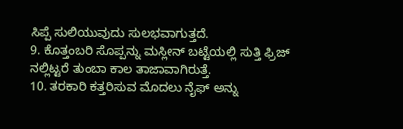ಸಿಪ್ಪೆ ಸುಲಿಯುವುದು ಸುಲಭವಾಗುತ್ತದೆ.
9. ಕೊತ್ತಂಬರಿ ಸೊಪ್ಪನ್ನು ಮಸ್ಲೀನ್ ಬಟ್ಟೆಯಲ್ಲಿ ಸುತ್ತಿ ಫ್ರಿಜ್ ನಲ್ಲಿಟ್ಟರೆ ತುಂಬಾ ಕಾಲ ತಾಜಾವಾಗಿರುತ್ತೆ.
10. ತರಕಾರಿ ಕತ್ತರಿಸುವ ಮೊದಲು ನೈಫ್ ಅನ್ನು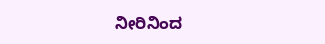ನೀರಿನಿಂದ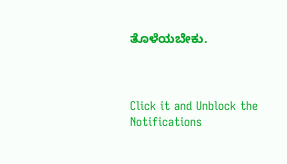ತೊಳೆಯಬೇಕು.



Click it and Unblock the Notifications